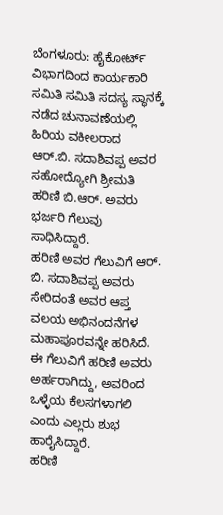ಬೆಂಗಳೂರು: ಹೈಕೋರ್ಟ್ ವಿಭಾಗದಿಂದ ಕಾರ್ಯಕಾರಿ ಸಮಿತಿ ಸಮಿತಿ ಸದಸ್ಯ ಸ್ಥಾನಕ್ಕೆ ನಡೆದ ಚುನಾವಣೆಯಲ್ಲಿ ಹಿರಿಯ ವಕೀಲರಾದ ಆರ್.ಬಿ. ಸದಾಶಿವಪ್ಪ ಅವರ ಸಹೋದ್ಯೋಗಿ ಶ್ರೀಮತಿ ಹರಿಣಿ ಬಿ.ಆರ್. ಅವರು ಭರ್ಜರಿ ಗೆಲುವು ಸಾಧಿಸಿದ್ದಾರೆ.
ಹರಿಣಿ ಅವರ ಗೆಲುವಿಗೆ ಆರ್. ಬಿ. ಸದಾಶಿವಪ್ಪ ಅವರು ಸೇರಿದಂತೆ ಅವರ ಆಪ್ತ ವಲಯ ಅಭಿನಂದನೆಗಳ ಮಹಾಪೂರವನ್ನೇ ಹರಿಸಿದೆ. ಈ ಗೆಲುವಿಗೆ ಹರಿಣಿ ಅವರು ಅರ್ಹರಾಗಿದ್ದು, ಅವರಿಂದ ಒಳ್ಳೆಯ ಕೆಲಸಗಳಾಗಲಿ ಎಂದು ಎಲ್ಲರು ಶುಭ ಹಾರೈಸಿದ್ದಾರೆ.
ಹರಿಣಿ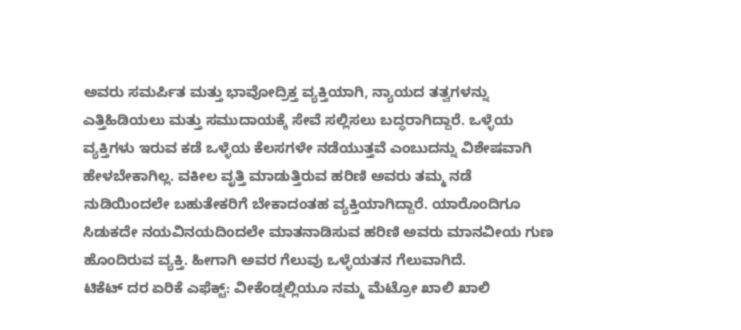ಅವರು ಸಮರ್ಪಿತ ಮತ್ತು ಭಾವೋದ್ರಿಕ್ತ ವ್ಯಕ್ತಿಯಾಗಿ, ನ್ಯಾಯದ ತತ್ವಗಳನ್ನು ಎತ್ತಿಹಿಡಿಯಲು ಮತ್ತು ಸಮುದಾಯಕ್ಕೆ ಸೇವೆ ಸಲ್ಲಿಸಲು ಬದ್ಧರಾಗಿದ್ದಾರೆ. ಒಳ್ಳೆಯ ವ್ಯಕ್ತಿಗಳು ಇರುವ ಕಡೆ ಒಳ್ಳೆಯ ಕೆಲಸಗಳೇ ನಡೆಯುತ್ತವೆ ಎಂಬುದನ್ನು ವಿಶೇಷವಾಗಿ ಹೇಳಬೇಕಾಗಿಲ್ಲ. ವಕೀಲ ವೃತ್ತಿ ಮಾಡುತ್ತಿರುವ ಹರಿಣಿ ಅವರು ತಮ್ಮ ನಡೆ ನುಡಿಯಿಂದಲೇ ಬಹುತೇಕರಿಗೆ ಬೇಕಾದಂತಹ ವ್ಯಕ್ತಿಯಾಗಿದ್ದಾರೆ. ಯಾರೊಂದಿಗೂ ಸಿಡುಕದೇ ನಯವಿನಯದಿಂದಲೇ ಮಾತನಾಡಿಸುವ ಹರಿಣಿ ಅವರು ಮಾನವೀಯ ಗುಣ ಹೊಂದಿರುವ ವ್ಯಕ್ತಿ. ಹೀಗಾಗಿ ಅವರ ಗೆಲುವು ಒಳ್ಳೆಯತನ ಗೆಲುವಾಗಿದೆ.
ಟಿಕೆಟ್ ದರ ಏರಿಕೆ ಎಫೆಕ್ಟ್: ವೀಕೆಂಡ್ನಲ್ಲಿಯೂ ನಮ್ಮ ಮೆಟ್ರೋ ಖಾಲಿ ಖಾಲಿ